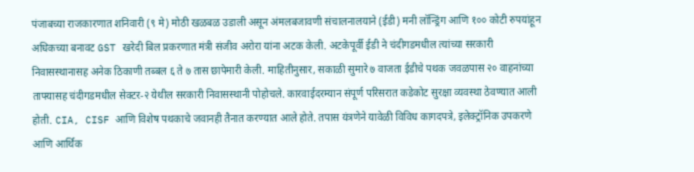पंजाबच्या राजकारणात शनिवारी (९ मे) मोठी खळबळ उडाली असून अंमलबजावणी संचालनालयाने (ईडी) मनी लॉन्ड्रिंग आणि १०० कोटी रुपयांहून अधिकच्या बनावट GST खरेदी बिल प्रकरणात मंत्री संजीव अरोरा यांना अटक केली. अटकेपूर्वी ईडी ने चंदीगडमधील त्यांच्या सरकारी निवासस्थानासह अनेक ठिकाणी तब्बल ६ ते ७ तास छापेमारी केली. माहितीनुसार, सकाळी सुमारे ७ वाजता ईडीचे पथक जवळपास २० वाहनांच्या ताफ्यासह चंदीगडमधील सेक्टर-२ येथील सरकारी निवासस्थानी पोहोचले. कारवाईदरम्यान संपूर्ण परिसरात कडेकोट सुरक्षा व्यवस्था ठेवण्यात आली होती. CIA, CISF आणि विशेष पथकाचे जवानही तैनात करण्यात आले होते. तपास यंत्रणेने यावेळी विविध कागदपत्रे, इलेक्ट्रॉनिक उपकरणे आणि आर्थिक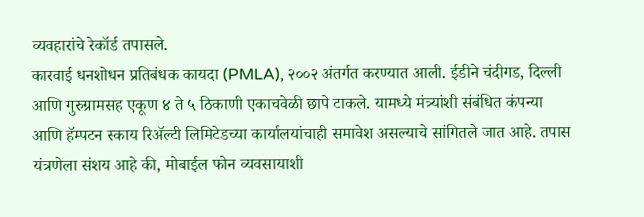व्यवहारांचे रेकॉर्ड तपासले.
कारवाई धनशोधन प्रतिबंधक कायदा (PMLA), २००२ अंतर्गत करण्यात आली. ईडीने चंदीगड, दिल्ली आणि गुरुग्रामसह एकूण ४ ते ५ ठिकाणी एकाचवेळी छापे टाकले. यामध्ये मंत्र्यांशी संबंधित कंपन्या आणि हॅम्पटन स्काय रिॲल्टी लिमिटेडच्या कार्यालयांचाही समावेश असल्याचे सांगितले जात आहे. तपास यंत्रणेला संशय आहे की, मोबाईल फोन व्यवसायाशी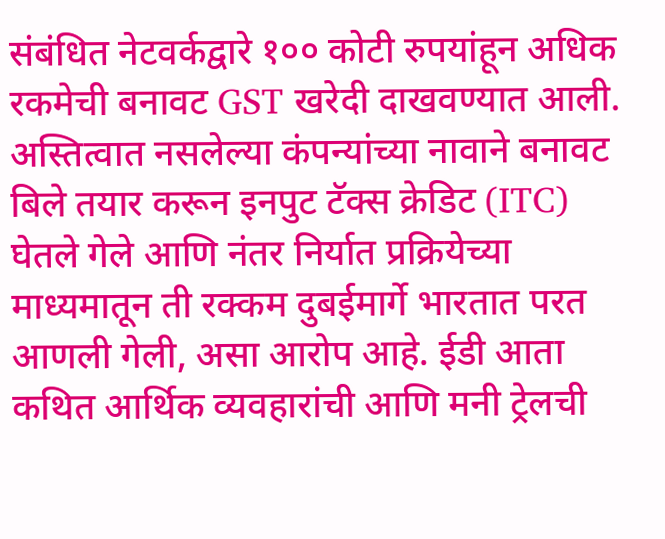संबंधित नेटवर्कद्वारे १०० कोटी रुपयांहून अधिक रकमेची बनावट GST खरेदी दाखवण्यात आली. अस्तित्वात नसलेल्या कंपन्यांच्या नावाने बनावट बिले तयार करून इनपुट टॅक्स क्रेडिट (ITC) घेतले गेले आणि नंतर निर्यात प्रक्रियेच्या माध्यमातून ती रक्कम दुबईमार्गे भारतात परत आणली गेली, असा आरोप आहे. ईडी आता कथित आर्थिक व्यवहारांची आणि मनी ट्रेलची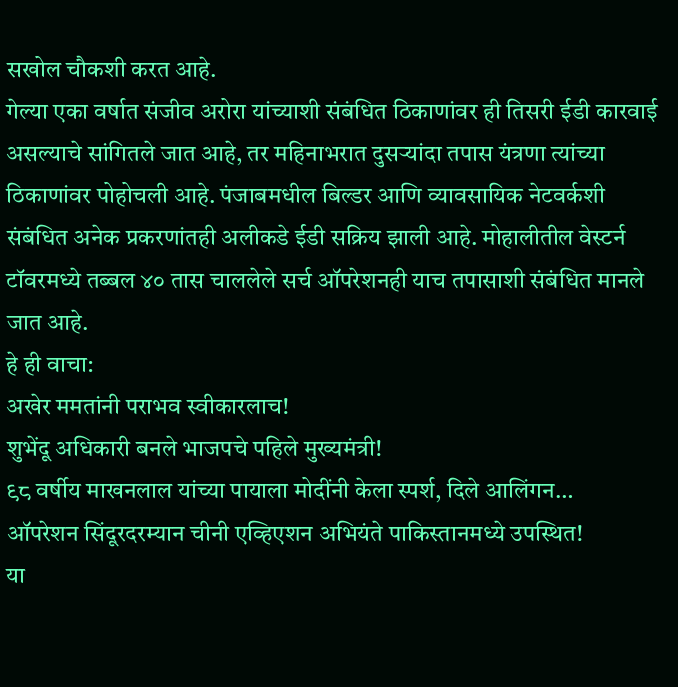सखोल चौकशी करत आहे.
गेल्या एका वर्षात संजीव अरोरा यांच्याशी संबंधित ठिकाणांवर ही तिसरी ईडी कारवाई असल्याचे सांगितले जात आहे, तर महिनाभरात दुसऱ्यांदा तपास यंत्रणा त्यांच्या ठिकाणांवर पोहोचली आहे. पंजाबमधील बिल्डर आणि व्यावसायिक नेटवर्कशी संबंधित अनेक प्रकरणांतही अलीकडे ईडी सक्रिय झाली आहे. मोहालीतील वेस्टर्न टॉवरमध्ये तब्बल ४० तास चाललेले सर्च ऑपरेशनही याच तपासाशी संबंधित मानले जात आहे.
हे ही वाचा:
अखेर ममतांनी पराभव स्वीकारलाच!
शुभेंदू अधिकारी बनले भाजपचे पहिले मुख्यमंत्री!
९८ वर्षीय माखनलाल यांच्या पायाला मोदींनी केला स्पर्श, दिले आलिंगन…
ऑपरेशन सिंदूरदरम्यान चीनी एव्हिएशन अभियंते पाकिस्तानमध्ये उपस्थित!
या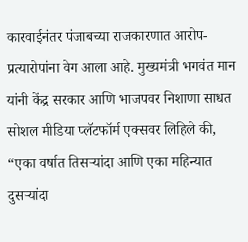कारवाईनंतर पंजाबच्या राजकारणात आरोप-प्रत्यारोपांना वेग आला आहे. मुख्यमंत्री भगवंत मान यांनी केंद्र सरकार आणि भाजपवर निशाणा साधत सोशल मीडिया प्लॅटफॉर्म एक्सवर लिहिले की, “एका वर्षात तिसऱ्यांदा आणि एका महिन्यात दुसऱ्यांदा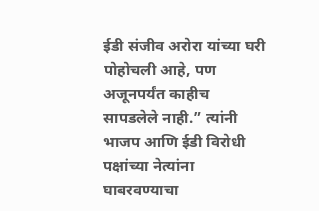ईडी संजीव अरोरा यांच्या घरी पोहोचली आहे, पण अजूनपर्यंत काहीच सापडलेले नाही.” त्यांनी भाजप आणि ईडी विरोधी पक्षांच्या नेत्यांना घाबरवण्याचा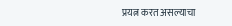प्रयत्न करत असल्याचा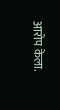आरोप केला.